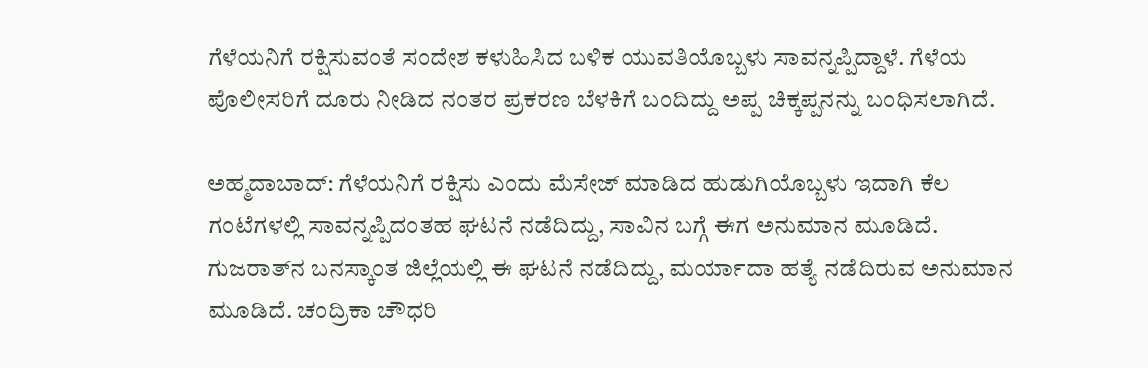ಗೆಳೆಯನಿಗೆ ರಕ್ಷಿಸುವಂತೆ ಸಂದೇಶ ಕಳುಹಿಸಿದ ಬಳಿಕ ಯುವತಿಯೊಬ್ಬಳು ಸಾವನ್ನಪ್ಪಿದ್ದಾಳೆ. ಗೆಳೆಯ ಪೊಲೀಸರಿಗೆ ದೂರು ನೀಡಿದ ನಂತರ ಪ್ರಕರಣ ಬೆಳಕಿಗೆ ಬಂದಿದ್ದು ಅಪ್ಪ ಚಿಕ್ಕಪ್ಪನನ್ನು ಬಂಧಿಸಲಾಗಿದೆ.

ಅಹ್ಮದಾಬಾದ್‌: ಗೆಳೆಯನಿಗೆ ರಕ್ಷಿಸು ಎಂದು ಮೆಸೇಜ್ ಮಾಡಿದ ಹುಡುಗಿಯೊಬ್ಬಳು ಇದಾಗಿ ಕೆಲ ಗಂಟೆಗಳಲ್ಲಿ ಸಾವನ್ನಪ್ಪಿದಂತಹ ಘಟನೆ ನಡೆದಿದ್ದು, ಸಾವಿನ ಬಗ್ಗೆ ಈಗ ಅನುಮಾನ ಮೂಡಿದೆ. ಗುಜರಾತ್‌ನ ಬನಸ್ಕಾಂತ ಜಿಲ್ಲೆಯಲ್ಲಿ ಈ ಘಟನೆ ನಡೆದಿದ್ದು, ಮರ್ಯಾದಾ ಹತ್ಯೆ ನಡೆದಿರುವ ಅನುಮಾನ ಮೂಡಿದೆ. ಚಂದ್ರಿಕಾ ಚೌಧರಿ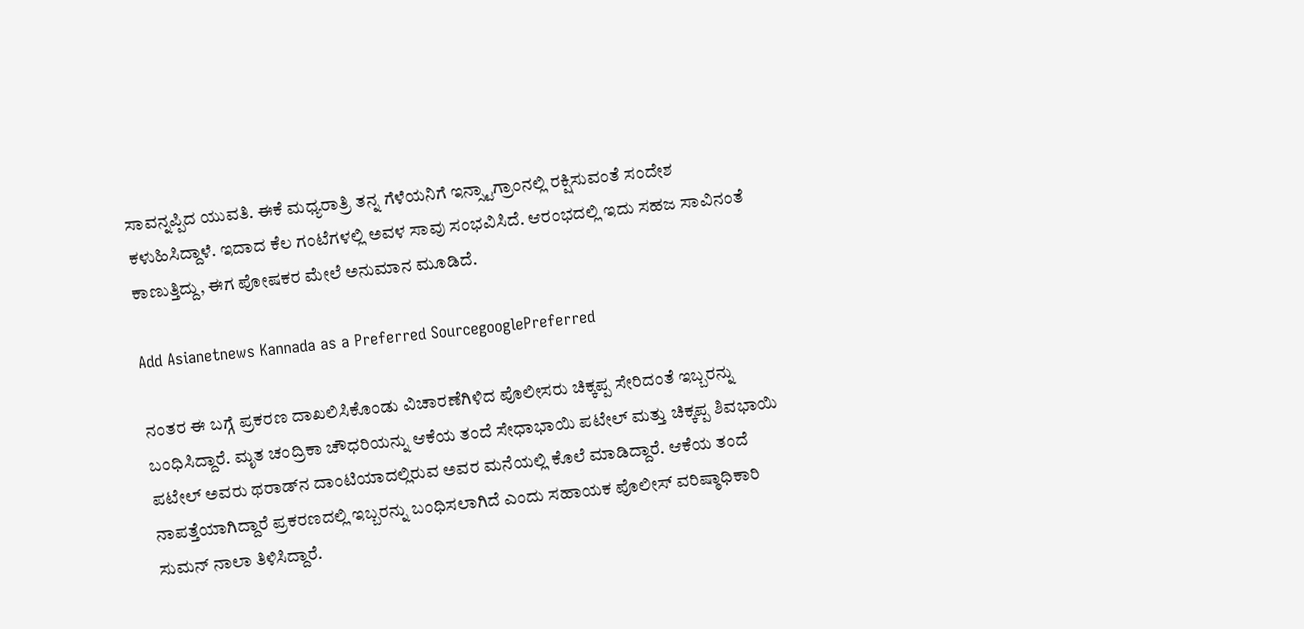ಸಾವನ್ನಪ್ಪಿದ ಯುವತಿ. ಈಕೆ ಮಧ್ಯರಾತ್ರಿ ತನ್ನ ಗೆಳೆಯನಿಗೆ ಇನ್ಸ್ಟಾಗ್ರಾಂನಲ್ಲಿ ರಕ್ಷಿಸುವಂತೆ ಸಂದೇಶ ಕಳುಹಿಸಿದ್ದಾಳೆ. ಇದಾದ ಕೆಲ ಗಂಟೆಗಳಲ್ಲಿ ಅವಳ ಸಾವು ಸಂಭವಿಸಿದೆ. ಆರಂಭದಲ್ಲಿ ಇದು ಸಹಜ ಸಾವಿನಂತೆ ಕಾಣುತ್ತಿದ್ದು, ಈಗ ಪೋಷಕರ ಮೇಲೆ ಅನುಮಾನ ಮೂಡಿದೆ.

Add Asianetnews Kannada as a Preferred SourcegooglePreferred

ನಂತರ ಈ ಬಗ್ಗೆ ಪ್ರಕರಣ ದಾಖಲಿಸಿಕೊಂಡು ವಿಚಾರಣೆಗಿಳಿದ ಪೊಲೀಸರು ಚಿಕ್ಕಪ್ಪ ಸೇರಿದಂತೆ ಇಬ್ಬರನ್ನು ಬಂಧಿಸಿದ್ದಾರೆ. ಮೃತ ಚಂದ್ರಿಕಾ ಚೌಧರಿಯನ್ನು ಆಕೆಯ ತಂದೆ ಸೇಧಾಭಾಯಿ ಪಟೇಲ್ ಮತ್ತು ಚಿಕ್ಕಪ್ಪ ಶಿವಭಾಯಿ ಪಟೇಲ್ ಅವರು ಥರಾಡ್‌ನ ದಾಂಟಿಯಾದಲ್ಲಿರುವ ಅವರ ಮನೆಯಲ್ಲಿ ಕೊಲೆ ಮಾಡಿದ್ದಾರೆ. ಆಕೆಯ ತಂದೆ ನಾಪತ್ತೆಯಾಗಿದ್ದಾರೆ ಪ್ರಕರಣದಲ್ಲಿ ಇಬ್ಬರನ್ನು ಬಂಧಿಸಲಾಗಿದೆ ಎಂದು ಸಹಾಯಕ ಪೊಲೀಸ್ ವರಿಷ್ಠಾಧಿಕಾರಿ ಸುಮನ್ ನಾಲಾ ತಿಳಿಸಿದ್ದಾರೆ.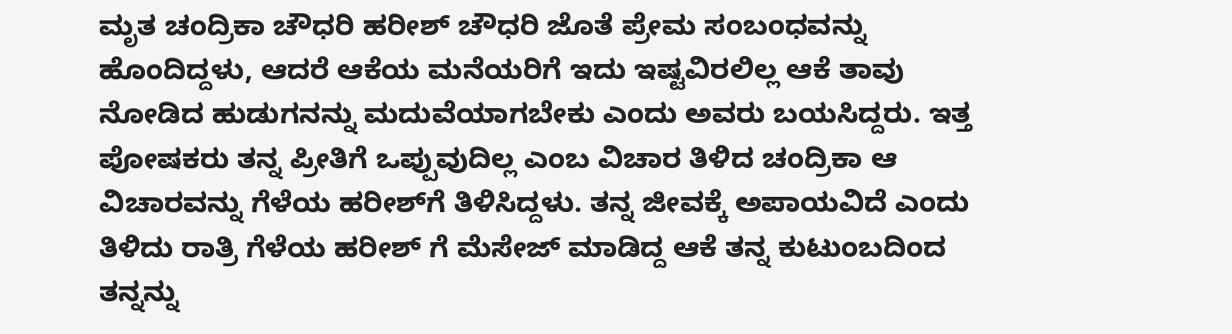ಮೃತ ಚಂದ್ರಿಕಾ ಚೌಧರಿ ಹರೀಶ್ ಚೌಧರಿ ಜೊತೆ ಪ್ರೇಮ ಸಂಬಂಧವನ್ನು ಹೊಂದಿದ್ದಳು, ಆದರೆ ಆಕೆಯ ಮನೆಯರಿಗೆ ಇದು ಇಷ್ಟವಿರಲಿಲ್ಲ ಆಕೆ ತಾವು ನೋಡಿದ ಹುಡುಗನನ್ನು ಮದುವೆಯಾಗಬೇಕು ಎಂದು ಅವರು ಬಯಸಿದ್ದರು. ಇತ್ತ ಪೋಷಕರು ತನ್ನ ಪ್ರೀತಿಗೆ ಒಪ್ಪುವುದಿಲ್ಲ ಎಂಬ ವಿಚಾರ ತಿಳಿದ ಚಂದ್ರಿಕಾ ಆ ವಿಚಾರವನ್ನು ಗೆಳೆಯ ಹರೀಶ್‌ಗೆ ತಿಳಿಸಿದ್ದಳು. ತನ್ನ ಜೀವಕ್ಕೆ ಅಪಾಯವಿದೆ ಎಂದು ತಿಳಿದು ರಾತ್ರಿ ಗೆಳೆಯ ಹರೀಶ್ ಗೆ ಮೆಸೇಜ್ ಮಾಡಿದ್ದ ಆಕೆ ತನ್ನ ಕುಟುಂಬದಿಂದ ತನ್ನನ್ನು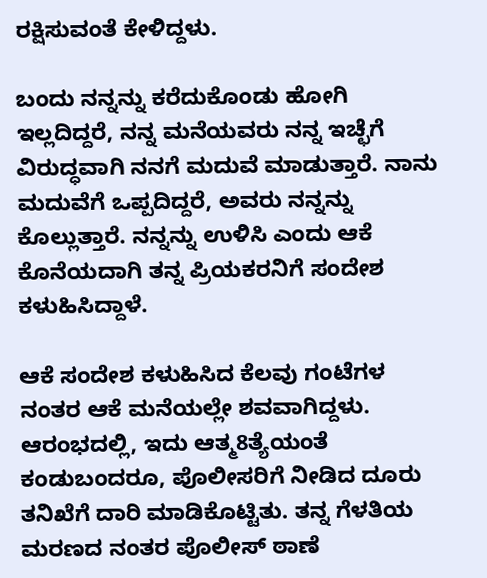ರಕ್ಷಿಸುವಂತೆ ಕೇಳಿದ್ದಳು.

ಬಂದು ನನ್ನನ್ನು ಕರೆದುಕೊಂಡು ಹೋಗಿ ಇಲ್ಲದಿದ್ದರೆ, ನನ್ನ ಮನೆಯವರು ನನ್ನ ಇಚ್ಛೆಗೆ ವಿರುದ್ಧವಾಗಿ ನನಗೆ ಮದುವೆ ಮಾಡುತ್ತಾರೆ. ನಾನು ಮದುವೆಗೆ ಒಪ್ಪದಿದ್ದರೆ, ಅವರು ನನ್ನನ್ನು ಕೊಲ್ಲುತ್ತಾರೆ. ನನ್ನನ್ನು ಉಳಿಸಿ ಎಂದು ಆಕೆ ಕೊನೆಯದಾಗಿ ತನ್ನ ಪ್ರಿಯಕರನಿಗೆ ಸಂದೇಶ ಕಳುಹಿಸಿದ್ದಾಳೆ.

ಆಕೆ ಸಂದೇಶ ಕಳುಹಿಸಿದ ಕೆಲವು ಗಂಟೆಗಳ ನಂತರ ಆಕೆ ಮನೆಯಲ್ಲೇ ಶವವಾಗಿದ್ದಳು. ಆರಂಭದಲ್ಲಿ, ಇದು ಆತ್ಮ8ತ್ಯೆಯಂತೆ ಕಂಡುಬಂದರೂ, ಪೊಲೀಸರಿಗೆ ನೀಡಿದ ದೂರು ತನಿಖೆಗೆ ದಾರಿ ಮಾಡಿಕೊಟ್ಟಿತು. ತನ್ನ ಗೆಳತಿಯ ಮರಣದ ನಂತರ ಪೊಲೀಸ್ ಠಾಣೆ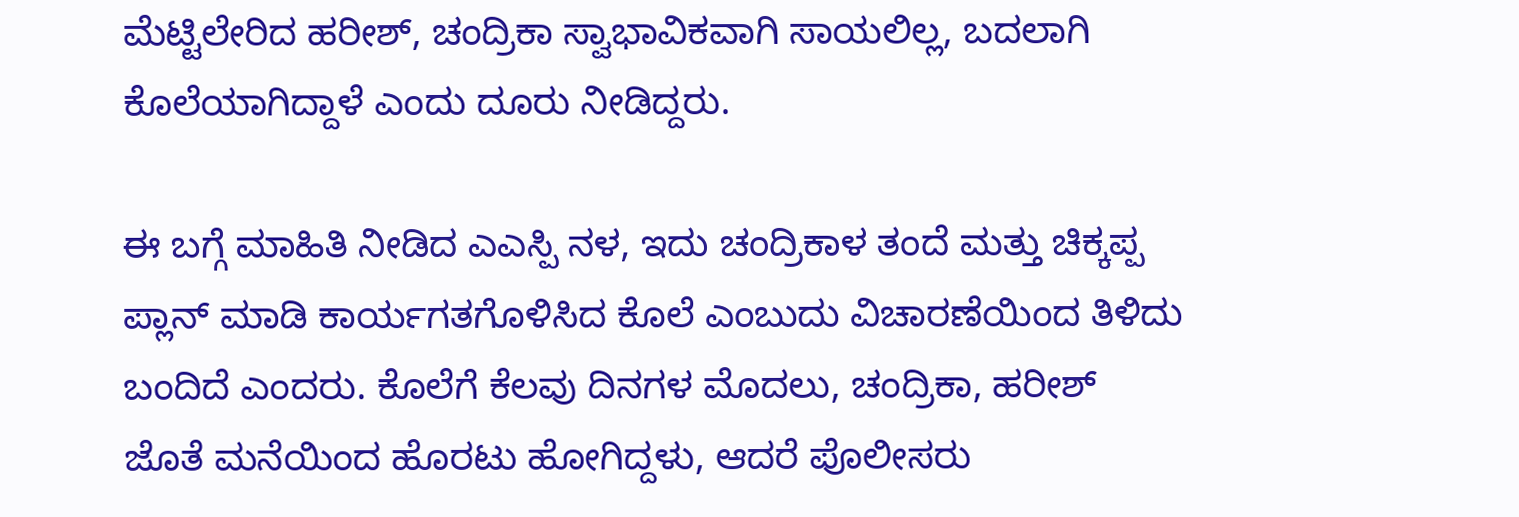ಮೆಟ್ಟಿಲೇರಿದ ಹರೀಶ್, ಚಂದ್ರಿಕಾ ಸ್ವಾಭಾವಿಕವಾಗಿ ಸಾಯಲಿಲ್ಲ, ಬದಲಾಗಿ ಕೊಲೆಯಾಗಿದ್ದಾಳೆ ಎಂದು ದೂರು ನೀಡಿದ್ದರು.

ಈ ಬಗ್ಗೆ ಮಾಹಿತಿ ನೀಡಿದ ಎಎಸ್ಪಿ ನಳ, ಇದು ಚಂದ್ರಿಕಾಳ ತಂದೆ ಮತ್ತು ಚಿಕ್ಕಪ್ಪ ಪ್ಲಾನ್ ಮಾಡಿ ಕಾರ್ಯಗತಗೊಳಿಸಿದ ಕೊಲೆ ಎಂಬುದು ವಿಚಾರಣೆಯಿಂದ ತಿಳಿದು ಬಂದಿದೆ ಎಂದರು. ಕೊಲೆಗೆ ಕೆಲವು ದಿನಗಳ ಮೊದಲು, ಚಂದ್ರಿಕಾ, ಹರೀಶ್ ಜೊತೆ ಮನೆಯಿಂದ ಹೊರಟು ಹೋಗಿದ್ದಳು, ಆದರೆ ಪೊಲೀಸರು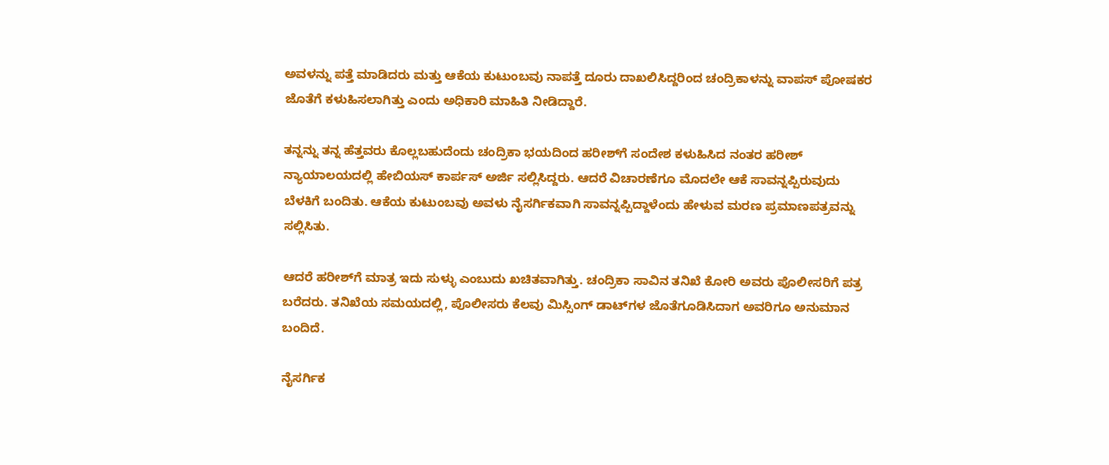ಅವಳನ್ನು ಪತ್ತೆ ಮಾಡಿದರು ಮತ್ತು ಆಕೆಯ ಕುಟುಂಬವು ನಾಪತ್ತೆ ದೂರು ದಾಖಲಿಸಿದ್ದರಿಂದ ಚಂದ್ರಿಕಾಳನ್ನು ವಾಪಸ್ ಪೋಷಕರ ಜೊತೆಗೆ ಕಳುಹಿಸಲಾಗಿತ್ತು ಎಂದು ಅಧಿಕಾರಿ ಮಾಹಿತಿ ನೀಡಿದ್ದಾರೆ.

ತನ್ನನ್ನು ತನ್ನ ಹೆತ್ತವರು ಕೊಲ್ಲಬಹುದೆಂದು ಚಂದ್ರಿಕಾ ಭಯದಿಂದ ಹರೀಶ್‌ಗೆ ಸಂದೇಶ ಕಳುಹಿಸಿದ ನಂತರ ಹರೀಶ್ ನ್ಯಾಯಾಲಯದಲ್ಲಿ ಹೇಬಿಯಸ್ ಕಾರ್ಪಸ್ ಅರ್ಜಿ ಸಲ್ಲಿಸಿದ್ದರು. ಆದರೆ ವಿಚಾರಣೆಗೂ ಮೊದಲೇ ಆಕೆ ಸಾವನ್ನಪ್ಪಿರುವುದು ಬೆಳಕಿಗೆ ಬಂದಿತು. ಆಕೆಯ ಕುಟುಂಬವು ಅವಳು ನೈಸರ್ಗಿಕವಾಗಿ ಸಾವನ್ನಪ್ಪಿದ್ದಾಳೆಂದು ಹೇಳುವ ಮರಣ ಪ್ರಮಾಣಪತ್ರವನ್ನು ಸಲ್ಲಿಸಿತು.

ಆದರೆ ಹರೀಶ್‌ಗೆ ಮಾತ್ರ ಇದು ಸುಳ್ಳು ಎಂಬುದು ಖಚಿತವಾಗಿತ್ತು. ಚಂದ್ರಿಕಾ ಸಾವಿನ ತನಿಖೆ ಕೋರಿ ಅವರು ಪೊಲೀಸರಿಗೆ ಪತ್ರ ಬರೆದರು. ತನಿಖೆಯ ಸಮಯದಲ್ಲಿ, ಪೊಲೀಸರು ಕೆಲವು ಮಿಸ್ಸಿಂಗ್ ಡಾಟ್‌ಗಳ ಜೊತೆಗೂಡಿಸಿದಾಗ ಅವರಿಗೂ ಅನುಮಾನ ಬಂದಿದೆ.

ನೈಸರ್ಗಿಕ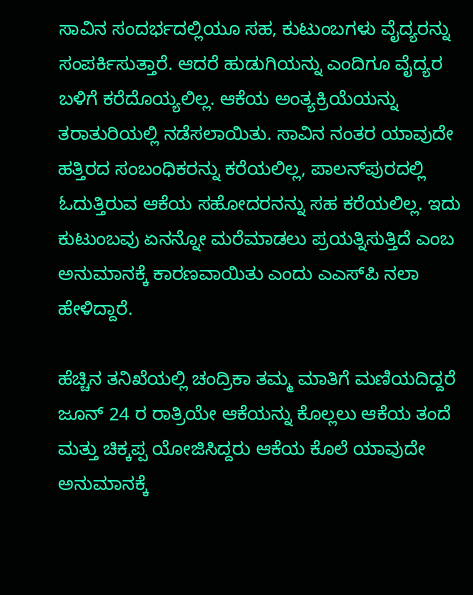ಸಾವಿನ ಸಂದರ್ಭದಲ್ಲಿಯೂ ಸಹ, ಕುಟುಂಬಗಳು ವೈದ್ಯರನ್ನು ಸಂಪರ್ಕಿಸುತ್ತಾರೆ. ಆದರೆ ಹುಡುಗಿಯನ್ನು ಎಂದಿಗೂ ವೈದ್ಯರ ಬಳಿಗೆ ಕರೆದೊಯ್ಯಲಿಲ್ಲ. ಆಕೆಯ ಅಂತ್ಯಕ್ರಿಯೆಯನ್ನು ತರಾತುರಿಯಲ್ಲಿ ನಡೆಸಲಾಯಿತು. ಸಾವಿನ ನಂತರ ಯಾವುದೇ ಹತ್ತಿರದ ಸಂಬಂಧಿಕರನ್ನು ಕರೆಯಲಿಲ್ಲ, ಪಾಲನ್‌ಪುರದಲ್ಲಿ ಓದುತ್ತಿರುವ ಆಕೆಯ ಸಹೋದರನನ್ನು ಸಹ ಕರೆಯಲಿಲ್ಲ. ಇದು ಕುಟುಂಬವು ಏನನ್ನೋ ಮರೆಮಾಡಲು ಪ್ರಯತ್ನಿಸುತ್ತಿದೆ ಎಂಬ ಅನುಮಾನಕ್ಕೆ ಕಾರಣವಾಯಿತು ಎಂದು ಎಎಸ್‌ಪಿ ನಲಾ ಹೇಳಿದ್ದಾರೆ.

ಹೆಚ್ಚಿನ ತನಿಖೆಯಲ್ಲಿ ಚಂದ್ರಿಕಾ ತಮ್ಮ ಮಾತಿಗೆ ಮಣಿಯದಿದ್ದರೆ ಜೂನ್ 24 ರ ರಾತ್ರಿಯೇ ಆಕೆಯನ್ನು ಕೊಲ್ಲಲು ಆಕೆಯ ತಂದೆ ಮತ್ತು ಚಿಕ್ಕಪ್ಪ ಯೋಜಿಸಿದ್ದರು ಆಕೆಯ ಕೊಲೆ ಯಾವುದೇ ಅನುಮಾನಕ್ಕೆ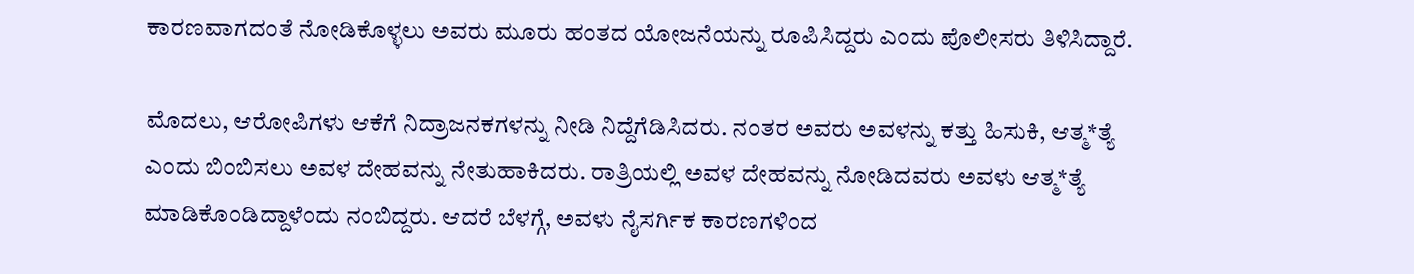ಕಾರಣವಾಗದಂತೆ ನೋಡಿಕೊಳ್ಳಲು ಅವರು ಮೂರು ಹಂತದ ಯೋಜನೆಯನ್ನು ರೂಪಿಸಿದ್ದರು ಎಂದು ಪೊಲೀಸರು ತಿಳಿಸಿದ್ದಾರೆ.

ಮೊದಲು, ಆರೋಪಿಗಳು ಆಕೆಗೆ ನಿದ್ರಾಜನಕಗಳನ್ನು ನೀಡಿ ನಿದ್ದೆಗೆಡಿಸಿದರು. ನಂತರ ಅವರು ಅವಳನ್ನು ಕತ್ತು ಹಿಸುಕಿ, ಆತ್ಮ*ತ್ಯೆ ಎಂದು ಬಿಂಬಿಸಲು ಅವಳ ದೇಹವನ್ನು ನೇತುಹಾಕಿದರು. ರಾತ್ರಿಯಲ್ಲಿ ಅವಳ ದೇಹವನ್ನು ನೋಡಿದವರು ಅವಳು ಆತ್ಮ*ತ್ಯೆ ಮಾಡಿಕೊಂಡಿದ್ದಾಳೆಂದು ನಂಬಿದ್ದರು. ಆದರೆ ಬೆಳಗ್ಗೆ, ಅವಳು ನೈಸರ್ಗಿಕ ಕಾರಣಗಳಿಂದ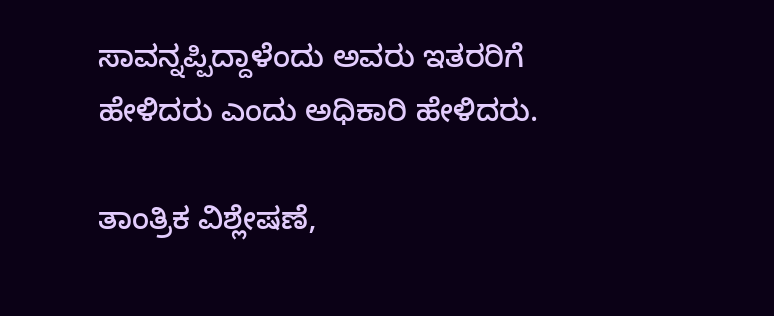ಸಾವನ್ನಪ್ಪಿದ್ದಾಳೆಂದು ಅವರು ಇತರರಿಗೆ ಹೇಳಿದರು ಎಂದು ಅಧಿಕಾರಿ ಹೇಳಿದರು.

ತಾಂತ್ರಿಕ ವಿಶ್ಲೇಷಣೆ,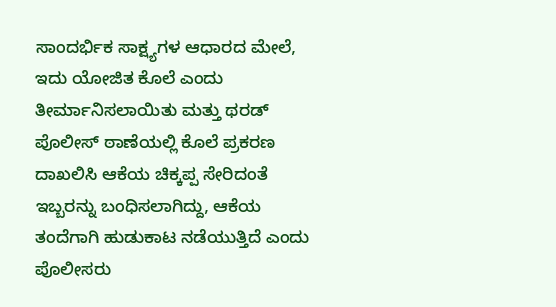ಸಾಂದರ್ಭಿಕ ಸಾಕ್ಷ್ಯಗಳ ಆಧಾರದ ಮೇಲೆ, ಇದು ಯೋಜಿತ ಕೊಲೆ ಎಂದು ತೀರ್ಮಾನಿಸಲಾಯಿತು ಮತ್ತು ಥರಡ್ ಪೊಲೀಸ್ ಠಾಣೆಯಲ್ಲಿ ಕೊಲೆ ಪ್ರಕರಣ ದಾಖಲಿಸಿ ಆಕೆಯ ಚಿಕ್ಕಪ್ಪ ಸೇರಿದಂತೆ ಇಬ್ಬರನ್ನು ಬಂಧಿಸಲಾಗಿದ್ದು, ಆಕೆಯ ತಂದೆಗಾಗಿ ಹುಡುಕಾಟ ನಡೆಯುತ್ತಿದೆ ಎಂದು ಪೊಲೀಸರು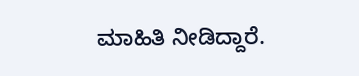ಮಾಹಿತಿ ನೀಡಿದ್ದಾರೆ.